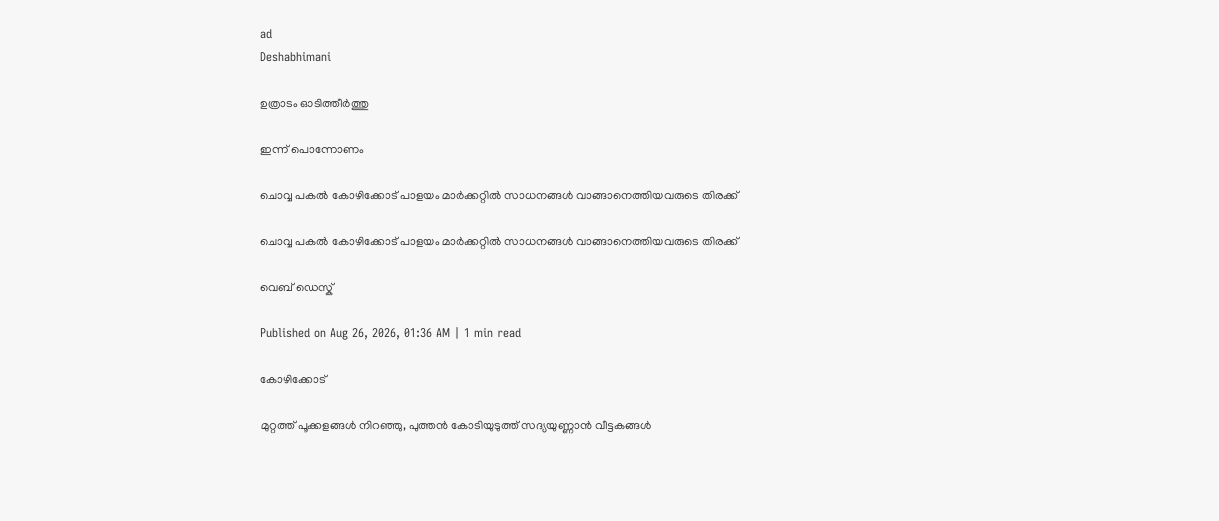ad
Deshabhimani

ഉത്രാടം ഓടിത്തീർത്തു

ഇന്ന്‌ പൊന്നോണം

ചൊവ്വ പകല്‍ കോഴിക്കോട് പാളയം മാര്‍ക്കറ്റില്‍ സാധനങ്ങള്‍ വാങ്ങാനെത്തിയവരുടെ തിരക്ക്

ചൊവ്വ പകല്‍ കോഴിക്കോട് പാളയം മാര്‍ക്കറ്റില്‍ സാധനങ്ങള്‍ വാങ്ങാനെത്തിയവരുടെ തിരക്ക്

വെബ് ഡെസ്ക്

Published on Aug 26, 2026, 01:36 AM | 1 min read

കോഴിക്കോട്‌

മുറ്റത്ത് പൂക്കളങ്ങൾ നിറഞ്ഞു, പുത്തൻ കോടിയുടുത്ത്‌ സദ്യയുണ്ണാൻ വീട്ടകങ്ങൾ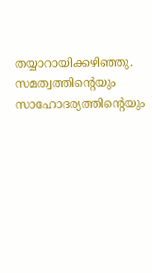തയ്യാറായിക്കഴിഞ്ഞു. സമത്വത്തിന്റെയും സാഹോദര്യത്തിന്റെയും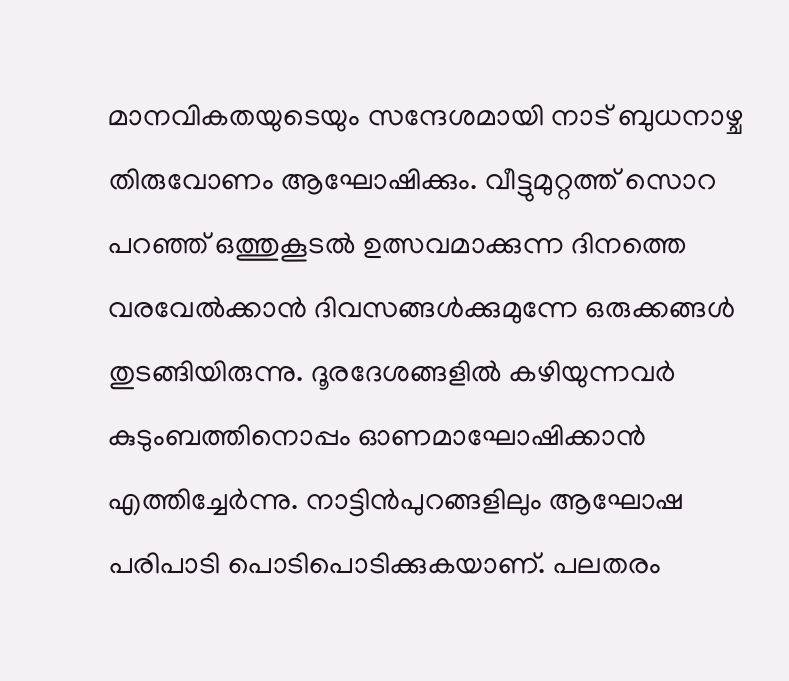മാനവികതയുടെയും സന്ദേശമായി നാട്‌ ബുധനാഴ്ച തിരുവോണം ആഘോഷിക്കും. വീട്ടുമുറ്റത്ത്‌ സൊറ പറഞ്ഞ്‌ ഒത്തുകൂടൽ ഉത്സവമാക്കുന്ന ദിനത്തെ വരവേൽക്കാൻ ദിവസങ്ങൾക്കുമുന്നേ ഒരുക്കങ്ങൾ തുടങ്ങിയിരുന്നു. ദൂരദേശങ്ങളിൽ കഴിയുന്നവർ കുടുംബത്തിനൊപ്പം ഓണമാഘോഷിക്കാൻ എത്തിച്ചേർന്നു. നാട്ടിൻപുറങ്ങളിലും ആഘോഷ പരിപാടി പൊടിപൊടിക്കുകയാണ്‌. പലതരം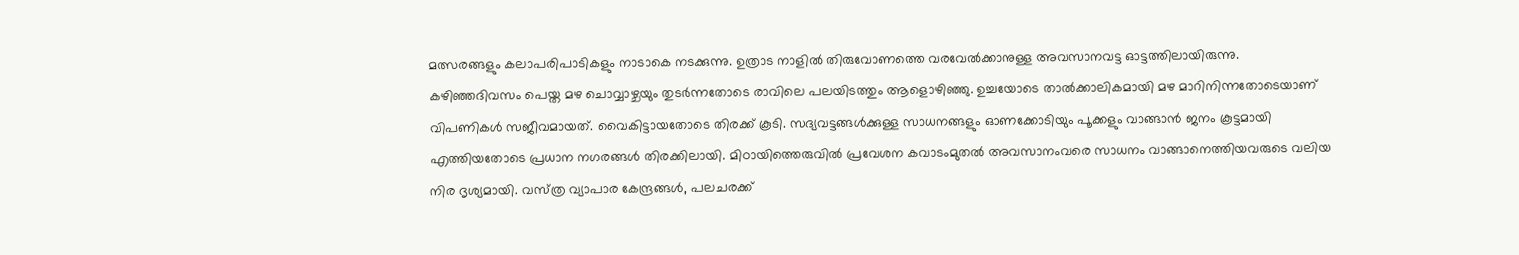മത്സരങ്ങളും കലാപരിപാടികളും നാടാകെ നടക്കുന്നു. ഉത്രാട നാളിൽ തിരുവോണത്തെ വരവേൽക്കാനുള്ള അവസാനവട്ട ഓട്ടത്തിലായിരുന്നു. കഴിഞ്ഞദിവസം പെയ്ത മഴ ചൊവ്വാഴ്ചയും തുടർന്നതോടെ രാവിലെ പലയിടത്തും ആളൊഴിഞ്ഞു. ഉച്ചയോടെ താൽക്കാലികമായി മഴ മാറിനിന്നതോടെയാണ്‌ വിപണികൾ സജീവമായത്‌. വൈകിട്ടായതോടെ തിരക്ക്‌ കൂടി. സദ്യവട്ടങ്ങൾക്കുള്ള സാധനങ്ങളും ഓണക്കോടിയും പൂക്കളും വാങ്ങാൻ ജനം കൂട്ടമായി എത്തിയതോടെ പ്രധാന നഗരങ്ങൾ തിരക്കിലായി. മിഠായിത്തെരുവിൽ പ്രവേശന കവാടംമുതൽ അവസാനംവരെ സാധനം വാങ്ങാനെത്തിയവരുടെ വലിയ നിര ദൃശ്യമായി. വസ്‌ത്ര വ്യാപാര കേന്ദ്രങ്ങൾ, പലചരക്ക്‌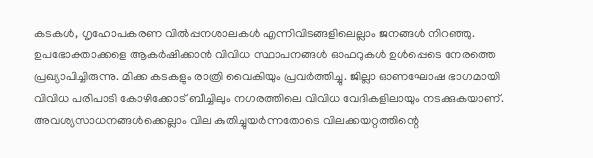കടകൾ, ഗൃഹോപകരണ വിൽപ്പനശാലകൾ എന്നിവിടങ്ങളിലെല്ലാം ജനങ്ങൾ നിറഞ്ഞു. ഉപഭോക്താക്കളെ ആകർഷിക്കാൻ വിവിധ സ്ഥാപനങ്ങൾ ഓഫറുകൾ ഉൾപ്പെടെ നേരത്തെ പ്രഖ്യാപിച്ചിരുന്നു. മിക്ക കടകളും രാത്രി വൈകിയും പ്രവർത്തിച്ചു. ജില്ലാ ഓണഘോഷ ഭാഗമായി വിവിധ പരിപാടി കോഴിക്കോട്‌ ബീച്ചിലും നഗരത്തിലെ വിവിധ വേദികളിലായും നടക്കുകയാണ്‌. അവശ്യസാധനങ്ങൾക്കെല്ലാം വില കുതിച്ചുയർന്നതോടെ വിലക്കയറ്റത്തിന്റെ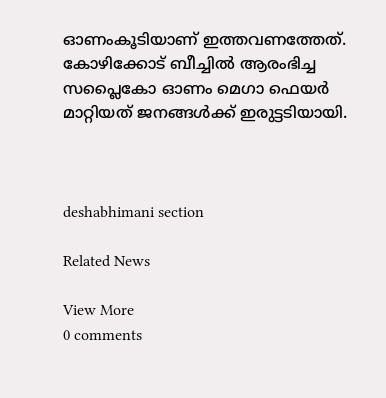ഓണംകൂടിയാണ്‌ ഇത്തവണത്തേത്‌. കോഴിക്കോട്‌ ബീച്ചിൽ ആരംഭിച്ച സപ്ലൈകോ ഓണം മെഗാ ഫെയർ മാറ്റിയത്‌ ജനങ്ങൾക്ക്‌ ഇരുട്ടടിയായി.



deshabhimani section

Related News

View More
0 comments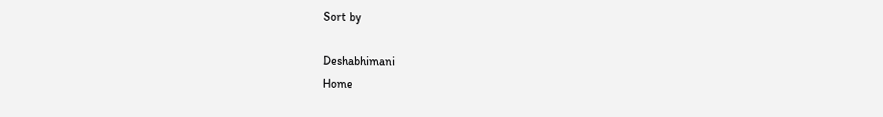Sort by

Deshabhimani
Home